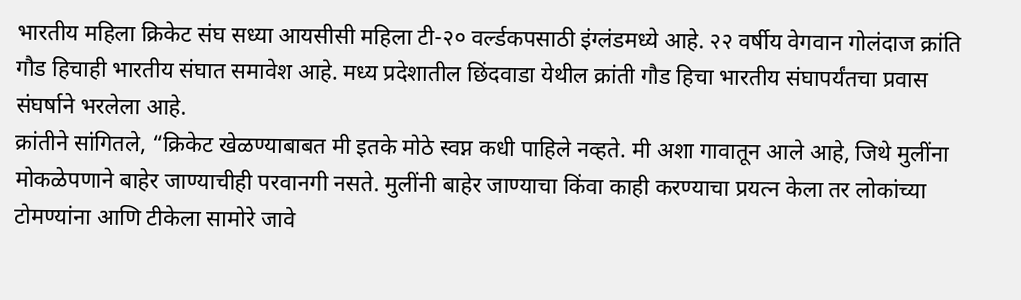भारतीय महिला क्रिकेट संघ सध्या आयसीसी महिला टी-२० वर्ल्डकपसाठी इंग्लंडमध्ये आहे. २२ वर्षीय वेगवान गोलंदाज क्रांति गौड हिचाही भारतीय संघात समावेश आहे. मध्य प्रदेशातील छिंदवाडा येथील क्रांती गौड हिचा भारतीय संघापर्यंतचा प्रवास संघर्षाने भरलेला आहे.
क्रांतीने सांगितले, “क्रिकेट खेळण्याबाबत मी इतके मोठे स्वप्न कधी पाहिले नव्हते. मी अशा गावातून आले आहे, जिथे मुलींना मोकळेपणाने बाहेर जाण्याचीही परवानगी नसते. मुलींनी बाहेर जाण्याचा किंवा काही करण्याचा प्रयत्न केला तर लोकांच्या टोमण्यांना आणि टीकेला सामोरे जावे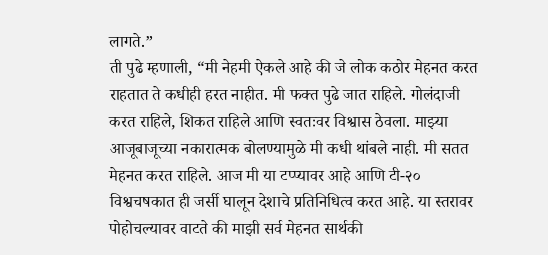लागते.”
ती पुढे म्हणाली, “मी नेहमी ऐकले आहे की जे लोक कठोर मेहनत करत राहतात ते कधीही हरत नाहीत. मी फक्त पुढे जात राहिले. गोलंदाजी करत राहिले, शिकत राहिले आणि स्वतःवर विश्वास ठेवला. माझ्या आजूबाजूच्या नकारात्मक बोलण्यामुळे मी कधी थांबले नाही. मी सतत मेहनत करत राहिले. आज मी या टप्प्यावर आहे आणि टी-२० विश्वचषकात ही जर्सी घालून देशाचे प्रतिनिधित्व करत आहे. या स्तरावर पोहोचल्यावर वाटते की माझी सर्व मेहनत सार्थकी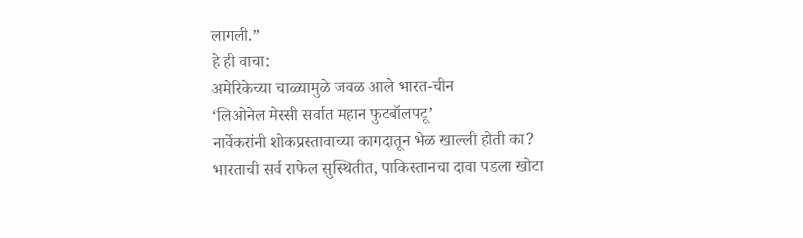लागली.”
हे ही वाचा:
अमेरिकेच्या चाळ्यामुळे जवळ आले भारत-चीन
‘लिओनेल मेस्सी सर्वात महान फुटबॉलपटू’
नार्वेकरांनी शोकप्रस्तावाच्या कागदातून भेळ खाल्ली होती का?
भारताची सर्व राफेल सुस्थितीत, पाकिस्तानचा दावा पडला खोटा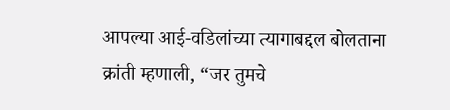आपल्या आई-वडिलांच्या त्यागाबद्दल बोलताना क्रांती म्हणाली, “जर तुमचे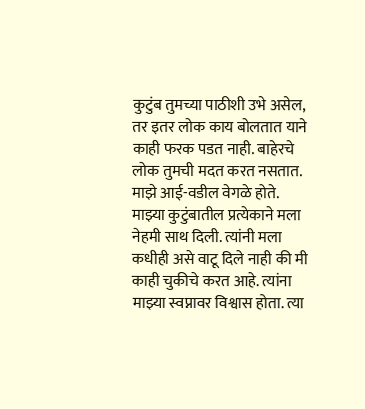कुटुंब तुमच्या पाठीशी उभे असेल, तर इतर लोक काय बोलतात याने काही फरक पडत नाही. बाहेरचे लोक तुमची मदत करत नसतात. माझे आई-वडील वेगळे होते. माझ्या कुटुंबातील प्रत्येकाने मला नेहमी साथ दिली. त्यांनी मला कधीही असे वाटू दिले नाही की मी काही चुकीचे करत आहे. त्यांना माझ्या स्वप्नावर विश्वास होता. त्या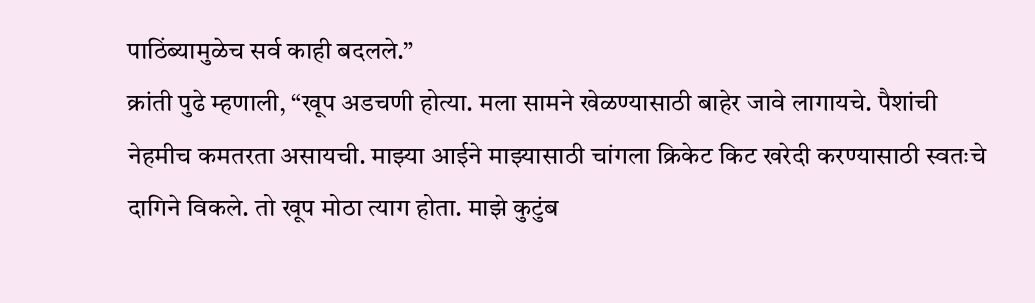पाठिंब्यामुळेच सर्व काही बदलले.”
क्रांती पुढे म्हणाली, “खूप अडचणी होत्या. मला सामने खेळण्यासाठी बाहेर जावे लागायचे. पैशांची नेहमीच कमतरता असायची. माझ्या आईने माझ्यासाठी चांगला क्रिकेट किट खरेदी करण्यासाठी स्वतःचे दागिने विकले. तो खूप मोठा त्याग होता. माझे कुटुंब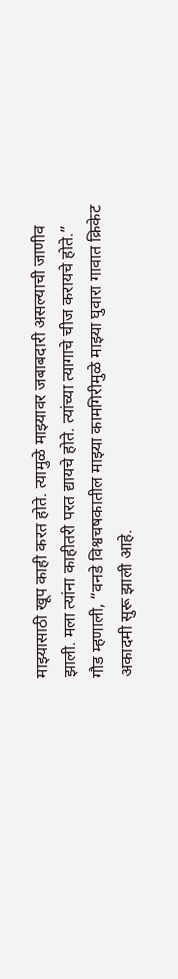माझ्यासाठी खूप काही करत होते. त्यामुळे माझ्यावर जबाबदारी असल्याची जाणीव झाली. मला त्यांना काहीतरी परत द्यायचे होते. त्यांच्या त्यागाचे चीज करायचे होते.”
गौड म्हणाली, “वनडे विश्वचषकातील माझ्या कामगिरीमुळे माझ्या घुवारा गावात क्रिकेट अकादमी सुरू झाली आहे.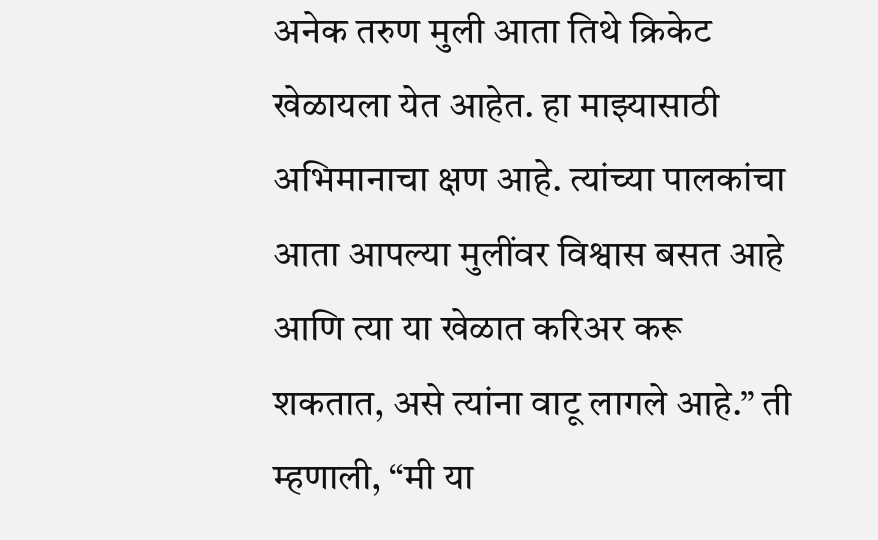अनेक तरुण मुली आता तिथे क्रिकेट खेळायला येत आहेत. हा माझ्यासाठी अभिमानाचा क्षण आहे. त्यांच्या पालकांचा आता आपल्या मुलींवर विश्वास बसत आहे आणि त्या या खेळात करिअर करू शकतात, असे त्यांना वाटू लागले आहे.” ती म्हणाली, “मी या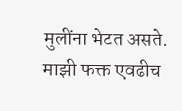मुलींना भेटत असते. माझी फक्त एवढीच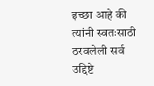इच्छा आहे की त्यांनी स्वतःसाठी ठरवलेली सर्व उद्दिष्टे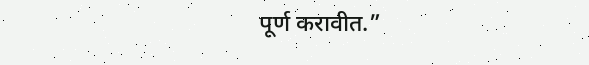पूर्ण करावीत.”